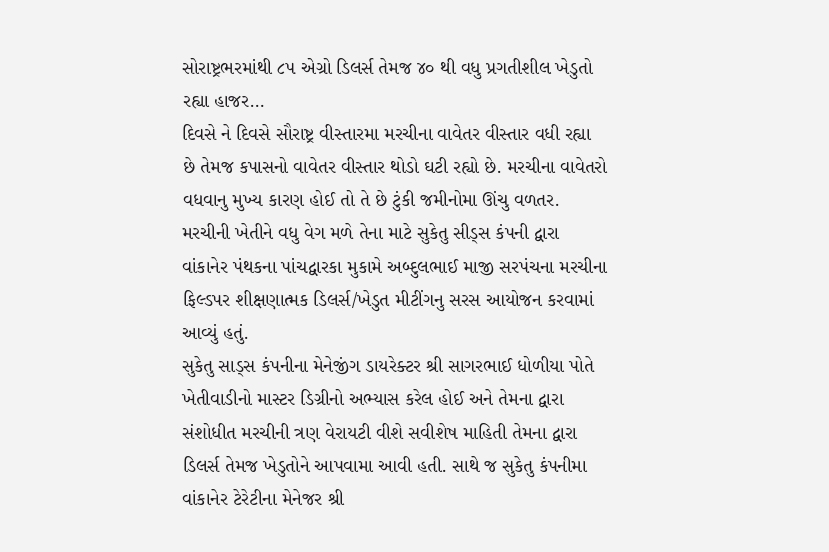સોરાષ્ટ્રભરમાંથી ૮૫ એગ્રો ડિલર્સ તેમજ ૪૦ થી વધુ પ્રગતીશીલ ખેડુતો રહ્યા હાજર…
દિવસે ને દિવસે સૌરાષ્ટ્ર વીસ્તારમા મરચીના વાવેતર વીસ્તાર વધી રહ્યા છે તેમજ કપાસનો વાવેતર વીસ્તાર થોડો ઘટી રહ્યો છે. મરચીના વાવેતરો વધવાનુ મુખ્ય કારણ હોઈ તો તે છે ટુંકી જમીનોમા ઊંચુ વળતર. મરચીની ખેતીને વધુ વેગ મળે તેના માટે સુકેતુ સીડ્સ કંપની દ્વારા વાંકાનેર પંથકના પાંચદ્વારકા મુકામે અબ્દુલભાઈ માજી સરપંચના મરચીના ફિલ્ડપર શીક્ષણાત્મક ડિલર્સ/ખેડુત મીટીંગનુ સરસ આયોજન કરવામાં આવ્યું હતું.
સુકેતુ સાડ્સ કંપનીના મેનેજીંગ ડાયરેક્ટર શ્રી સાગરભાઈ ધોળીયા પોતે ખેતીવાડીનો માસ્ટર ડિગ્રીનો અભ્યાસ કરેલ હોઈ અને તેમના દ્વારા સંશોધીત મરચીની ત્રણ વેરાયટી વીશે સવીશેષ માહિતી તેમના દ્વારા ડિલર્સ તેમજ ખેડુતોને આપવામા આવી હતી. સાથે જ સુકેતુ કંપનીમા વાંકાનેર ટેરેટીના મેનેજર શ્રી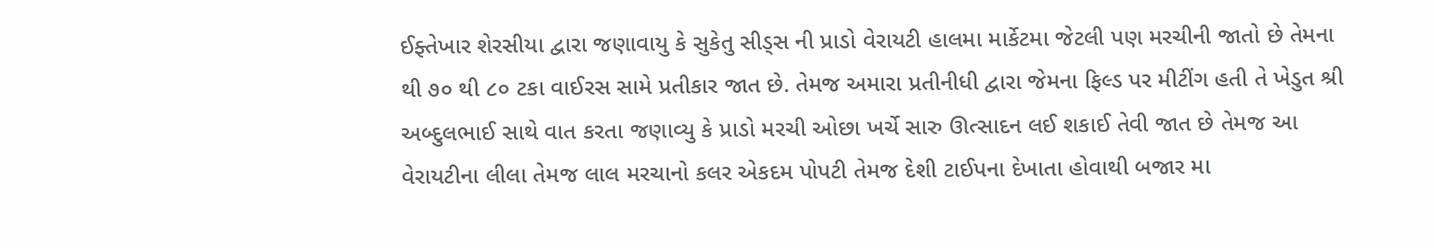ઈફ્તેખાર શેરસીયા દ્વારા જણાવાયુ કે સુકેતુ સીડ્સ ની પ્રાડો વેરાયટી હાલમા માર્કેટમા જેટલી પણ મરચીની જાતો છે તેમના થી ૭૦ થી ૮૦ ટકા વાઈરસ સામે પ્રતીકાર જાત છે. તેમજ અમારા પ્રતીનીધી દ્વારા જેમના ફિલ્ડ પર મીટીંગ હતી તે ખેડુત શ્રી અબ્દુલભાઈ સાથે વાત કરતા જણાવ્યુ કે પ્રાડો મરચી ઓછા ખર્ચે સારુ ઊત્સાદન લઈ શકાઈ તેવી જાત છે તેમજ આ વેરાયટીના લીલા તેમજ લાલ મરચાનો કલર એકદમ પોપટી તેમજ દેશી ટાઈપના દેખાતા હોવાથી બજાર મા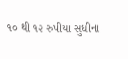૧૦ થી ૧૨ રુપીયા સુધીના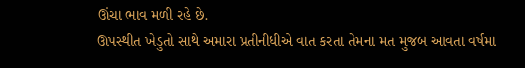ઊંચા ભાવ મળી રહે છે.
ઊપસ્થીત ખેડુતો સાથે અમારા પ્રતીનીધીએ વાત કરતા તેમના મત મુજબ આવતા વર્ષમા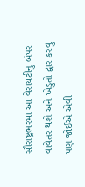સૌરાષ્ટ્રભરમા આ વેરાયટીનુ બંપર વાવેતર થશે અને ખેડુતો દ્વાર કરવુ પણ જોઈએ એવી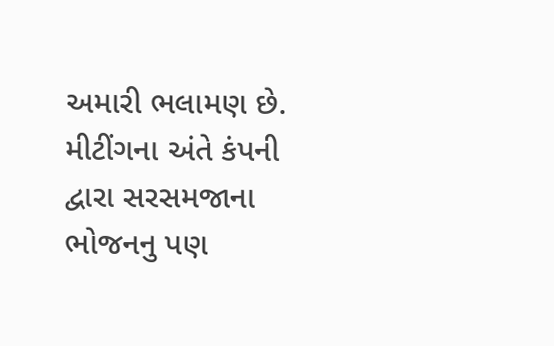અમારી ભલામણ છે. મીટીંગના અંતે કંપની દ્વારા સરસમજાના ભોજનનુ પણ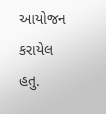આયોજન કરાયેલ હતુ.